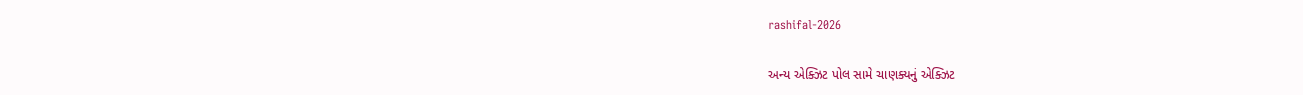rashifal-2026

અન્ય એક્ઝિટ પોલ સામે ચાણક્યનું એક્ઝિટ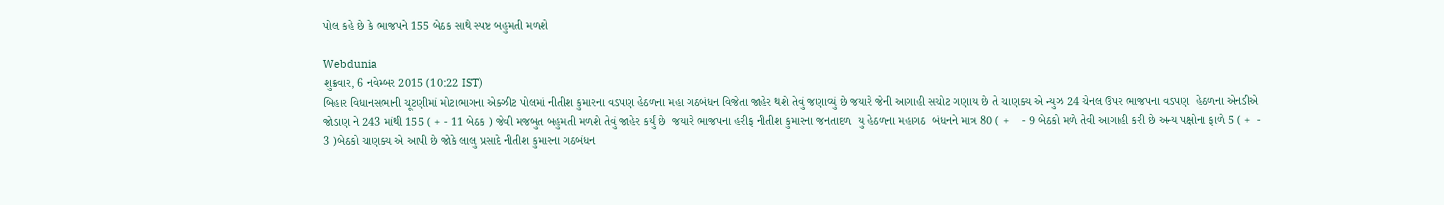પોલ કહે છે કે ભાજપને 155 બેઠક સાથે સ્પષ્ટ બહુમતી મળશે

Webdunia
શુક્રવાર, 6 નવેમ્બર 2015 (10:22 IST)
બિહાર વિધાનસભાની ચૂટણીમાં મોટાભાગના એક્ઝીટ પોલમાં નીતીશ કુમારના વડપણ હેઠળના મહા ગઠબંધન વિજેતા જાહેર થશે તેવું જણાવ્યું છે જયારે જેની આગાહી સચોટ ગણાય છે તે ચાણક્ય એ ન્યુઝ 24 ચેનલ ઉપર ભાજપના વડપણ  હેઠળના એનડીએ  જોડાણ ને 243 માંથી 155 ( + - 11 બેઠક ) જેવી મજબુત બહુમતી મળશે તેવું જાહેર કર્યું છે  જયારે ભાજપના હરીફ નીતીશ કુમારના જનતાદળ  યુ હેઠળના મહાગઠ  બંધનને માત્ર 80 ( +    - 9 બેઠકો મળે તેવી આગાહી કરી છે અન્ય પક્ષોના ફાળે 5 ( +  -  3 )બેઠકો ચાણક્ય એ આપી છે જોકે લાલુ પ્રસાદે નીતીશ કુમારના ગઠબંધન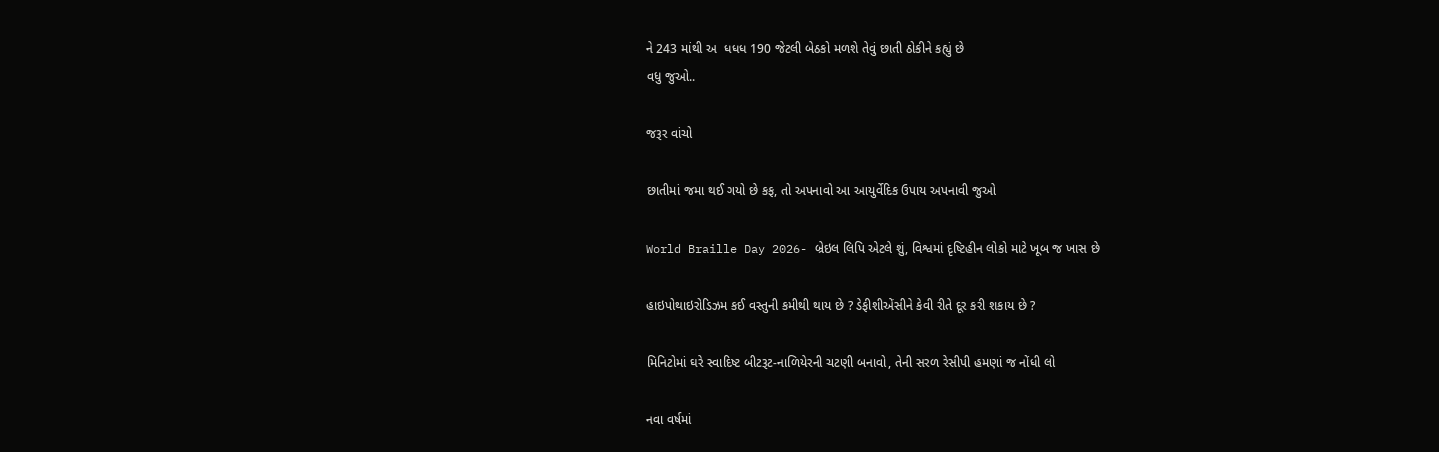ને 243 માંથી અ  ધધધ 190 જેટલી બેઠકો મળશે તેવું છાતી ઠોકીને કહ્યું છે
વધુ જુઓ..

જરૂર વાંચો

છાતીમાં જમા થઈ ગયો છે કફ, તો અપનાવો આ આયુર્વેદિક ઉપાય અપનાવી જુઓ

World Braille Day 2026- બ્રેઇલ લિપિ એટલે શું, વિશ્વમાં દૃષ્ટિહીન લોકો માટે ખૂબ જ ખાસ છે

હાઇપોથાઇરોડિઝમ કઈ વસ્તુની કમીથી થાય છે ? ડેફીશીએંસીને કેવી રીતે દૂર કરી શકાય છે ?

મિનિટોમાં ઘરે સ્વાદિષ્ટ બીટરૂટ-નાળિયેરની ચટણી બનાવો, તેની સરળ રેસીપી હમણાં જ નોંધી લો

નવા વર્ષમાં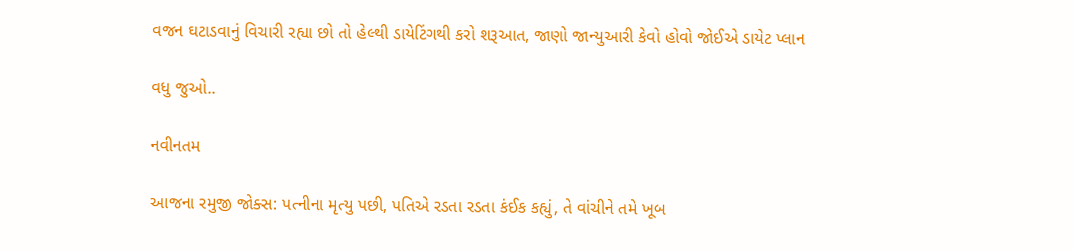વજન ઘટાડવાનું વિચારી રહ્યા છો તો હેલ્થી ડાયેટિંગથી કરો શરૂઆત, જાણો જાન્યુઆરી કેવો હોવો જોઈએ ડાયેટ પ્લાન

વધુ જુઓ..

નવીનતમ

આજના રમુજી જોક્સ: પત્નીના મૃત્યુ પછી, પતિએ રડતા રડતા કંઈક કહ્યું, તે વાંચીને તમે ખૂબ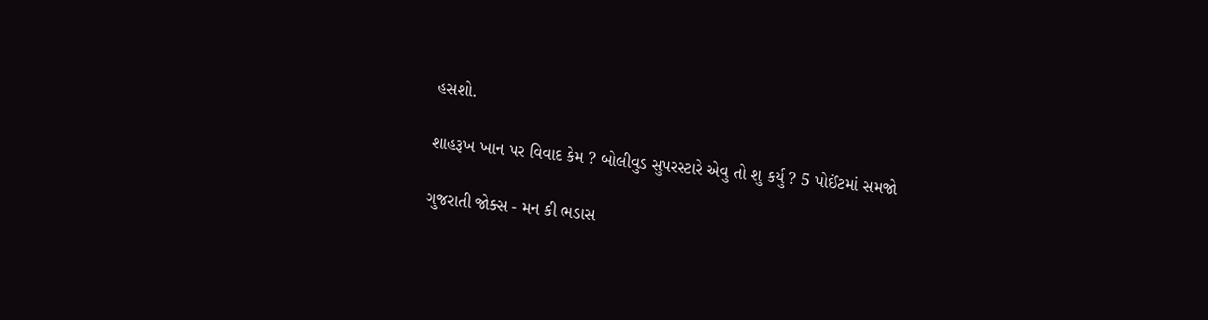હસશો.

શાહરૂખ ખાન પર વિવાદ કેમ ? બોલીવુડ સુપરસ્ટારે એવુ તો શુ કર્યુ ? 5 પોઈંટમાં સમજો

ગુજરાતી જોક્સ - મન કી ભડાસ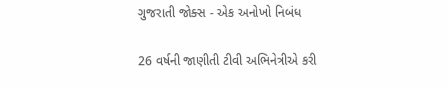ગુજરાતી જોક્સ - એક અનોખો નિબંધ

26 વર્ષની જાણીતી ટીવી અભિનેત્રીએ કરી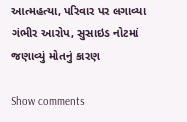આત્મહત્યા, પરિવાર પર લગાવ્યા ગંભીર આરોપ, સુસાઇડ નોટમાં જણાવ્યું મોતનું કારણ

Show comments